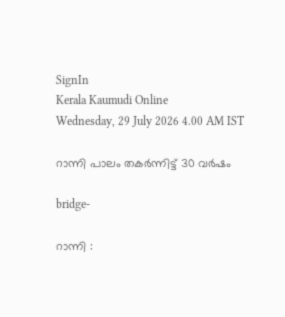SignIn
Kerala Kaumudi Online
Wednesday, 29 July 2026 4.00 AM IST

റാന്നി പാലം തകർന്നിട്ട് 30 വർഷം

bridge-

റാന്നി :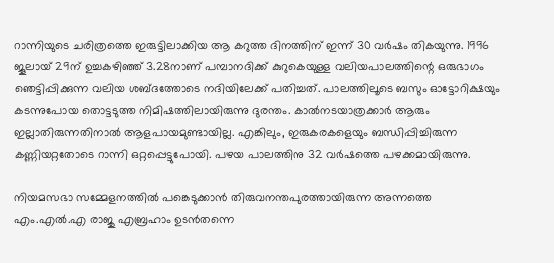റാന്നിയുടെ ചരിത്രത്തെ ഇരുട്ടിലാക്കിയ ആ കറുത്ത ദിനത്തിന് ഇന്ന് 30 വർഷം തികയുന്നു. 1996 ജൂലായ് 29ന് ഉച്ചകഴിഞ്ഞ് 3.28നാണ് പമ്പാനദിക്ക് കുറുകെയുള്ള വലിയപാലത്തിന്റെ ഒരുഭാഗം ഞെട്ടിപ്പിക്കുന്ന വലിയ ശബ്ദത്തോടെ നദിയിലേക്ക് പതിച്ചത്. പാലത്തിലൂടെ ബസും ഓട്ടോറിക്ഷയും കടന്നുപോയ തൊട്ടടുത്ത നിമിഷത്തിലായിരുന്നു ദുരന്തം. കാൽനടയാത്രക്കാർ ആരും ഇല്ലാതിരുന്നതിനാൽ ആളപായമുണ്ടായില്ല. എങ്കിലും, ഇരുകരകളെയും ബന്ധിപ്പിച്ചിരുന്ന കണ്ണിയറ്റതോടെ റാന്നി ഒറ്റപ്പെട്ടുപോയി. പഴയ പാലത്തിനു 32 വർഷത്തെ പഴക്കമായിരുന്നു.

നിയമസഭാ സമ്മേളനത്തിൽ പങ്കെടുക്കാൻ തിരുവനന്തപുരത്തായിരുന്ന അന്നത്തെ എം.എൽ.എ രാജു എബ്രഹാം ഉടൻതന്നെ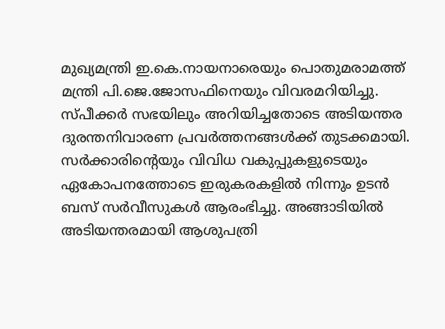മുഖ്യമന്ത്രി ഇ.കെ.നായനാരെയും പൊതുമരാമത്ത് മന്ത്രി പി.ജെ.ജോസഫിനെയും വിവരമറിയിച്ചു. സ്പീക്കർ സഭയിലും അറിയിച്ചതോടെ അടിയന്തര ദുരന്തനിവാരണ പ്രവർത്തനങ്ങൾക്ക് തുടക്കമായി. സർക്കാരിന്റെയും വിവിധ വകുപ്പുകളുടെയും ഏകോപനത്തോടെ ഇരുകരകളിൽ നിന്നും ഉടൻ ബസ് സർവീസുകൾ ആരംഭിച്ചു. അങ്ങാടിയിൽ അടിയന്തരമായി ആശുപത്രി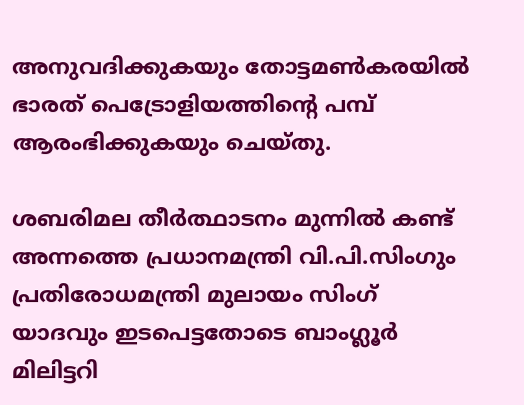അനുവദിക്കുകയും തോട്ടമൺകരയിൽ ഭാരത് പെട്രോളിയത്തിന്റെ പമ്പ് ആരംഭിക്കുകയും ചെയ്തു.

ശബരിമല തീർത്ഥാടനം മുന്നിൽ കണ്ട് അന്നത്തെ പ്രധാനമന്ത്രി വി.പി.സിംഗും പ്രതിരോധമന്ത്രി മുലായം സിംഗ് യാദവും ഇടപെട്ടതോടെ ബാംഗ്ലൂർ മിലിട്ടറി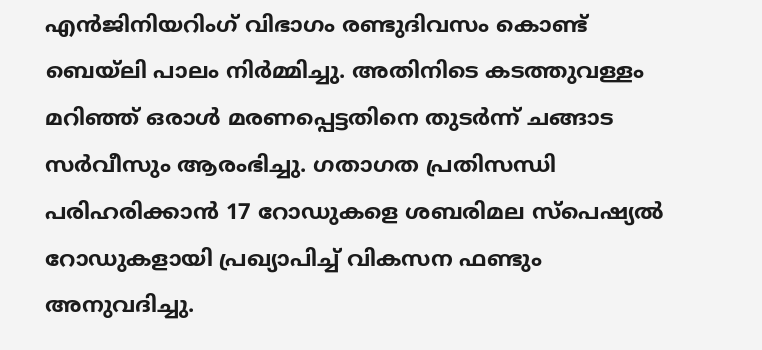എൻജിനിയറിംഗ് വിഭാഗം രണ്ടുദിവസം കൊണ്ട് ബെയ്‌ലി പാലം നിർമ്മിച്ചു. അതിനിടെ കടത്തുവള്ളം മറിഞ്ഞ് ഒരാൾ മരണപ്പെട്ടതിനെ തുടർന്ന് ചങ്ങാട സർവീസും ആരംഭിച്ചു. ഗതാഗത പ്രതിസന്ധി പരിഹരിക്കാൻ 17 റോഡുകളെ ശബരിമല സ്പെഷ്യൽ റോഡുകളായി പ്രഖ്യാപിച്ച് വികസന ഫണ്ടും അനുവദിച്ചു.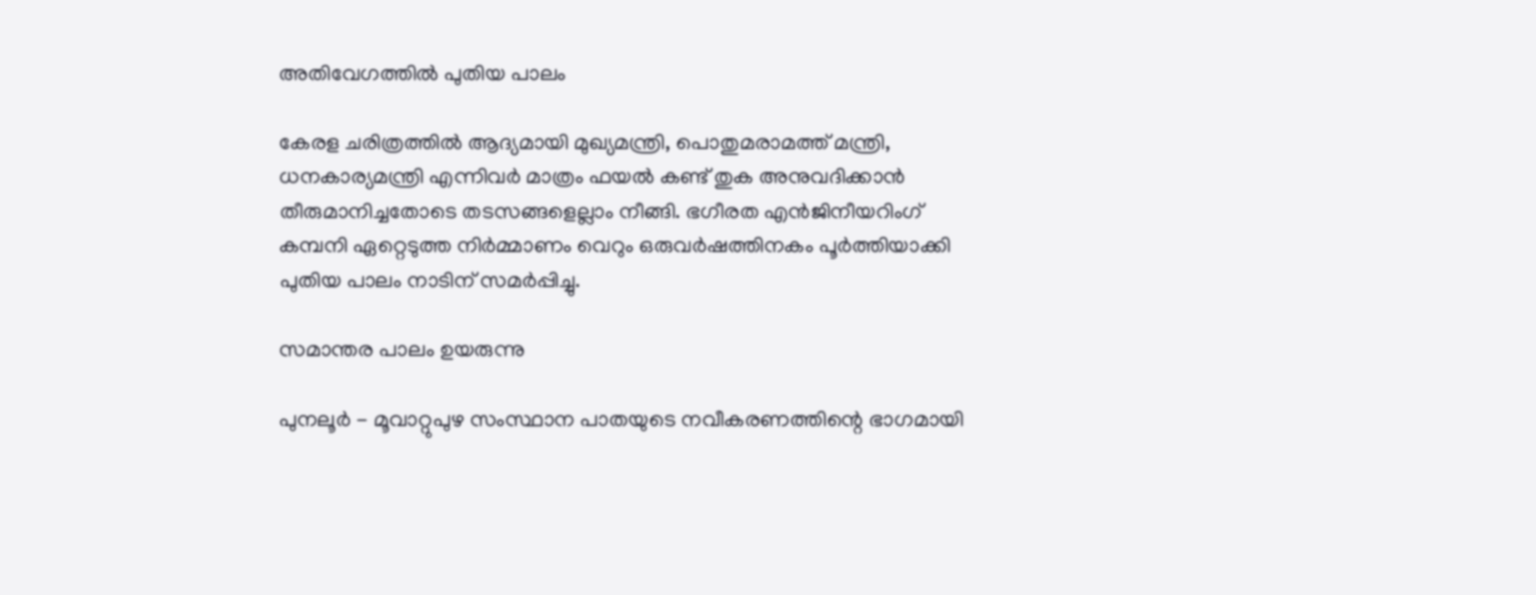അതിവേഗത്തിൽ പുതിയ പാലം

കേരള ചരിത്രത്തിൽ ആദ്യമായി മുഖ്യമന്ത്രി, പൊതുമരാമത്ത് മന്ത്രി, ധനകാര്യമന്ത്രി എന്നിവർ മാത്രം ഫയൽ കണ്ട് തുക അനുവദിക്കാൻ തീരുമാനിച്ചതോടെ തടസങ്ങളെല്ലാം നീങ്ങി. ഭഗീരത എൻജിനീയറിംഗ് കമ്പനി ഏറ്റെടുത്ത നിർമ്മാണം വെറും ഒരുവർഷത്തിനകം പൂർത്തിയാക്കി പുതിയ പാലം നാടിന് സമർപ്പിച്ചു.

സമാന്തര പാലം ഉയരുന്നു

പുനലൂർ - മൂവാറ്റുപുഴ സംസ്ഥാന പാതയുടെ നവീകരണത്തിന്റെ ഭാഗമായി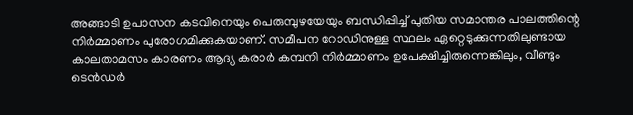അങ്ങാടി ഉപാസന കടവിനെയും പെരുമ്പുഴയേയും ബന്ധിപ്പിച്ച് പുതിയ സമാന്തര പാലത്തിന്റെ നിർമ്മാണം പുരോഗമിക്കുകയാണ്. സമീപന റോഡിനുള്ള സ്ഥലം ഏറ്റെടുക്കുന്നതിലുണ്ടായ കാലതാമസം കാരണം ആദ്യ കരാർ കമ്പനി നിർമ്മാണം ഉപേക്ഷിച്ചിരുന്നെങ്കിലും, വീണ്ടും ടെൻഡർ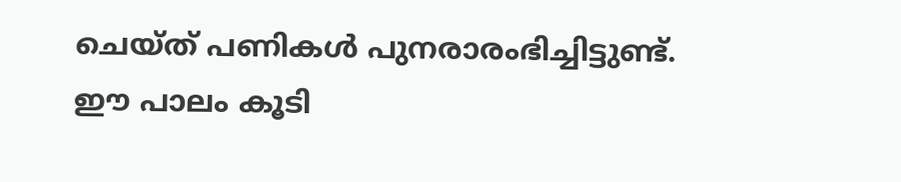ചെയ്ത് പണികൾ പുനരാരംഭിച്ചിട്ടുണ്ട്. ഈ പാലം കൂടി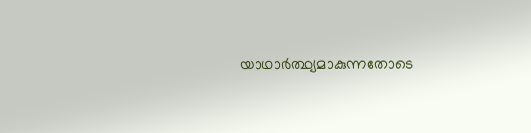യാഥാർത്ഥ്യമാകുന്നതോടെ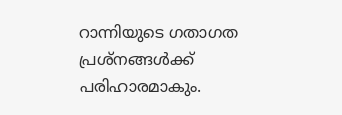റാന്നിയുടെ ഗതാഗത പ്രശ്നങ്ങൾക്ക് പരിഹാരമാകും.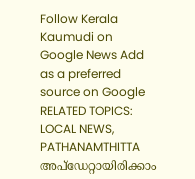Follow Kerala Kaumudi on Google News Add as a preferred source on Google
RELATED TOPICS: LOCAL NEWS, PATHANAMTHITTA
അപ്ഡേറ്റായിരിക്കാം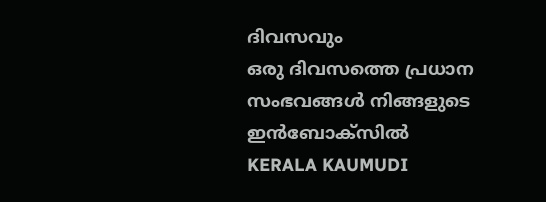ദിവസവും
ഒരു ദിവസത്തെ പ്രധാന സംഭവങ്ങൾ നിങ്ങളുടെ ഇൻബോക്സിൽ
KERALA KAUMUDI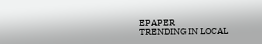EPAPER
TRENDING IN LOCAL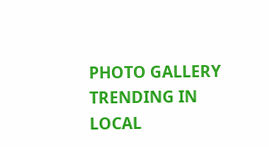PHOTO GALLERY
TRENDING IN LOCAL